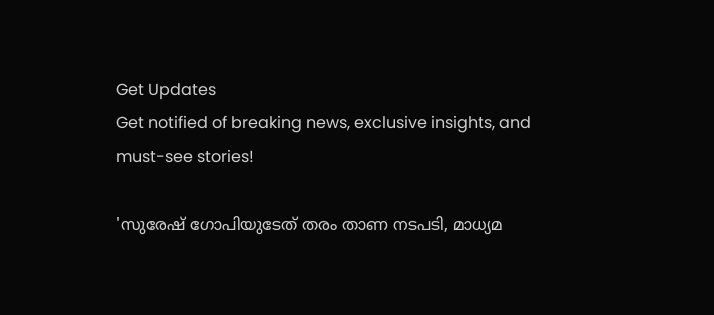Get Updates
Get notified of breaking news, exclusive insights, and must-see stories!

'സുരേഷ് ഗോപിയുടേത് തരം താണ നടപടി, മാധ്യമ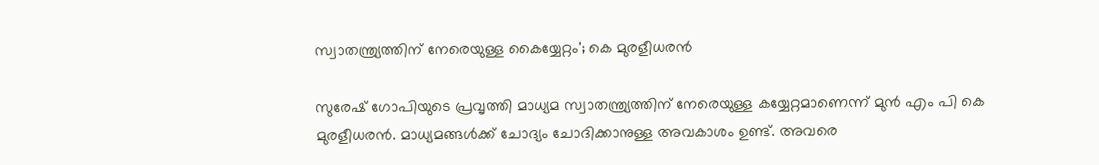സ്വാതന്ത്ര്യത്തിന് നേരെയുള്ള കൈയ്യേറ്റം'; കെ മുരളീധരൻ

സുരേഷ് ഗോപിയുടെ പ്രവൃത്തി മാധ്യമ സ്വാതന്ത്ര്യത്തിന് നേരെയുള്ള കയ്യേറ്റമാണെന്ന് മുൻ എം പി കെ മുരളീധരൻ. മാധ്യമങ്ങൾക്ക് ചോദ്യം ചോദിക്കാനുള്ള അവകാശം ഉണ്ട്. അവരെ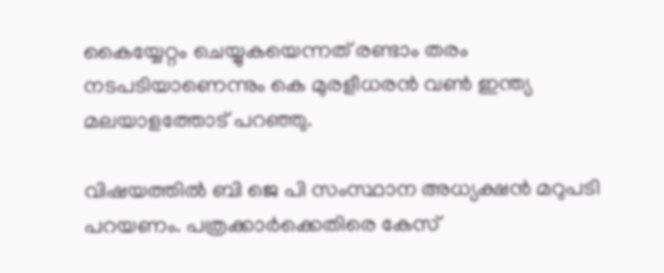കൈയ്യേറ്റം ചെയ്യുകയെന്നത് രണ്ടാം തരം നടപടിയാണെന്നും കെ മുരളീധരൻ വൺ ഇന്ത്യ മലയാളത്തോട് പറഞ്ഞു.

വിഷയത്തിൽ ബി ജെ പി സംസ്ഥാന അധ്യക്ഷൻ മറുപടി പറയണം. പത്രക്കാർക്കെതിരെ കേസ്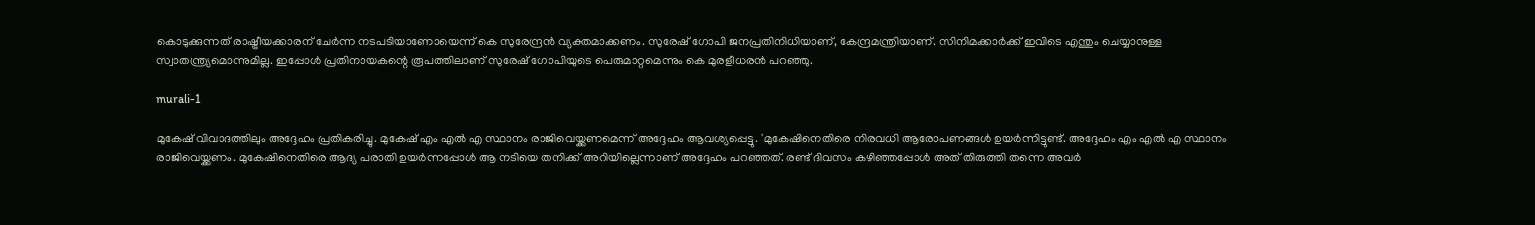കൊടുക്കുന്നത് രാഷ്ട്രീയക്കാരന് ചേർന്ന നടപടിയാണോയെന്ന് കെ സുരേന്ദ്രൻ വ്യക്തമാക്കണം. സുരേഷ് ഗോപി ജനപ്രതിനിധിയാണ്, കേന്ദ്രമന്ത്രിയാണ്. സിനിമക്കാർക്ക് ഇവിടെ എന്തും ചെയ്യാനുള്ള സ്വാതന്ത്ര്യമൊന്നുമില്ല. ഇപ്പോൾ പ്രതിനായകന്റെ രൂപത്തിലാണ് സുരേഷ് ഗോപിയുടെ പെരുമാറ്റമെന്നും കെ മുരളീധരൻ പറഞ്ഞു.

murali-1

മുകേഷ് വിവാദത്തിലും അദ്ദേഹം പ്രതികരിച്ചു. മുകേഷ് എം എൽ എ സ്ഥാനം രാജിവെയ്ക്കണമെന്ന് അദ്ദേഹം ആവശ്യപ്പെട്ടു. 'മുകേഷിനെതിരെ നിരവധി ആരോപണങ്ങൾ ഉയർന്നിട്ടുണ്ട്. അദ്ദേഹം എം എൽ എ സ്ഥാനം രാജിവെയ്ക്കണം. മുകേഷിനെതിരെ ആദ്യ പരാതി ഉയർന്നപ്പോൾ ആ നടിയെ തനിക്ക് അറിയില്ലെന്നാണ് അദ്ദേഹം പറഞ്ഞത്. രണ്ട് ദിവസം കഴിഞ്ഞപ്പോൾ അത് തിരുത്തി തന്നെ അവർ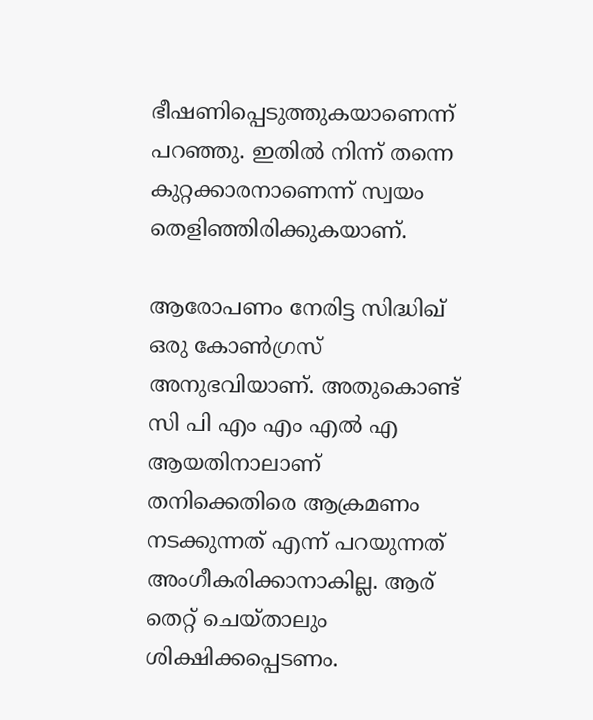ഭീഷണിപ്പെടുത്തുകയാണെന്ന് പറഞ്ഞു. ഇതിൽ നിന്ന് തന്നെ കുറ്റക്കാരനാണെന്ന് സ്വയം തെളിഞ്ഞിരിക്കുകയാണ്.

ആരോപണം നേരിട്ട സിദ്ധിഖ് ഒരു കോൺഗ്രസ് അനുഭവിയാണ്. അതുകൊണ്ട് സി പി എം എം എൽ എ ആയതിനാലാണ് തനിക്കെതിരെ ആക്രമണം നടക്കുന്നത് എന്ന് പറയുന്നത് അംഗീകരിക്കാനാകില്ല. ആര് തെറ്റ് ചെയ്താലും ശിക്ഷിക്കപ്പെടണം.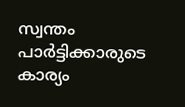സ്വന്തം പാർട്ടിക്കാരുടെ കാര്യം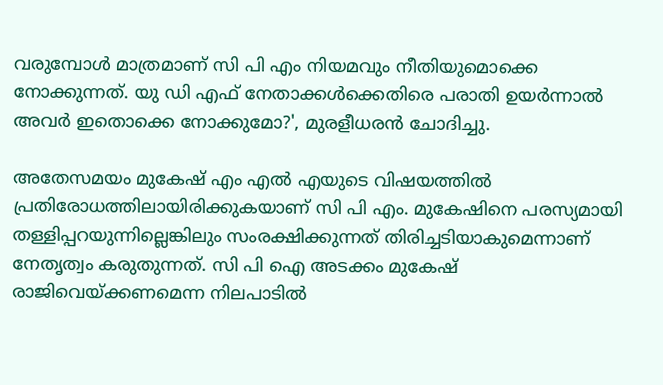വരുമ്പോൾ മാത്രമാണ് സി പി എം നിയമവും നീതിയുമൊക്കെ നോക്കുന്നത്. യു ഡി എഫ് നേതാക്കൾക്കെതിരെ പരാതി ഉയർന്നാൽ അവർ ഇതൊക്കെ നോക്കുമോ?', മുരളീധരൻ ചോദിച്ചു.

അതേസമയം മുകേഷ് എം എൽ എയുടെ വിഷയത്തിൽ പ്രതിരോധത്തിലായിരിക്കുകയാണ് സി പി എം. മുകേഷിനെ പരസ്യമായി തള്ളിപ്പറയുന്നില്ലെങ്കിലും സംരക്ഷിക്കുന്നത് തിരിച്ചടിയാകുമെന്നാണ് നേതൃത്വം കരുതുന്നത്. സി പി ഐ അടക്കം മുകേഷ് രാജിവെയ്ക്കണമെന്ന നിലപാടിൽ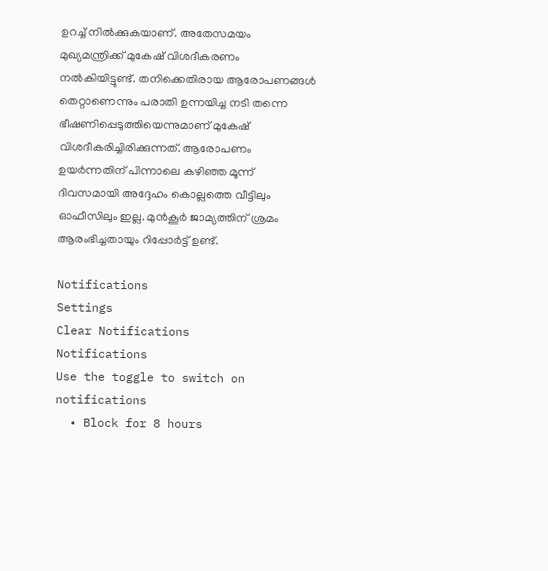ഉറച്ച് നിൽക്കുകയാണ്. അതേസമയം മുഖ്യമന്ത്രിക്ക് മുകേഷ് വിശദീകരണം നൽകിയിട്ടുണ്ട്. തനിക്കെതിരായ ആരോപണങ്ങൾ തെറ്റാണെന്നും പരാതി ഉന്നയിച്ച നടി തന്നെ ഭീഷണിപ്പെടുത്തിയെന്നുമാണ് മുകേഷ് വിശദീകരിച്ചിരിക്കുന്നത്. ആരോപണം ഉയർന്നതിന് പിന്നാലെ കഴിഞ്ഞ മൂന്ന് ദിവസമായി അദ്ദേഹം കൊല്ലത്തെ വീട്ടിലും ഓഫീസിലും ഇല്ല. മുൻകൂർ ജാമ്യത്തിന് ശ്രമം ആരംഭിച്ചതായും റിപ്പോർട്ട് ഉണ്ട്.

Notifications
Settings
Clear Notifications
Notifications
Use the toggle to switch on notifications
  • Block for 8 hours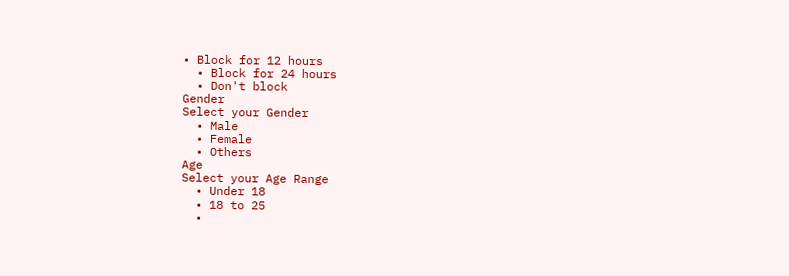• Block for 12 hours
  • Block for 24 hours
  • Don't block
Gender
Select your Gender
  • Male
  • Female
  • Others
Age
Select your Age Range
  • Under 18
  • 18 to 25
  •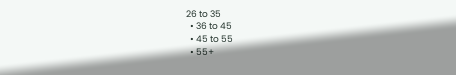26 to 35
  • 36 to 45
  • 45 to 55
  • 55+